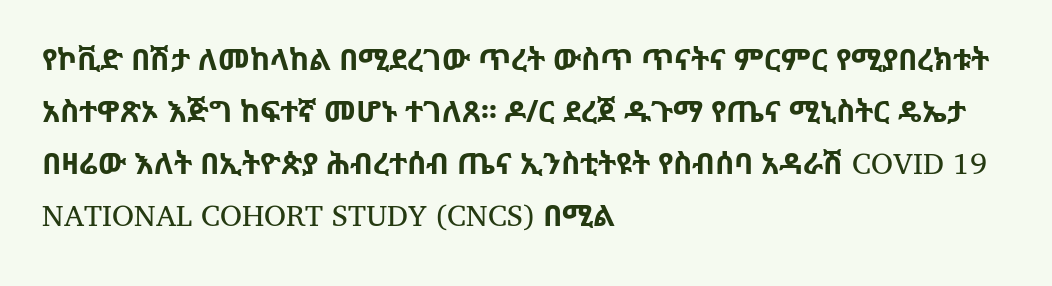የኮቪድ በሽታ ለመከላከል በሚደረገው ጥረት ውስጥ ጥናትና ምርምር የሚያበረክቱት አስተዋጽኦ እጅግ ከፍተኛ መሆኑ ተገለጸ፡፡ ዶ/ር ደረጀ ዱጉማ የጤና ሚኒስትር ዴኤታ በዛሬው እለት በኢትዮጵያ ሕብረተሰብ ጤና ኢንስቲትዩት የስብሰባ አዳራሽ COVID 19 NATIONAL COHORT STUDY (CNCS) በሚል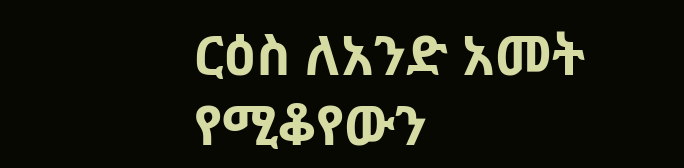ርዕስ ለአንድ አመት የሚቆየውን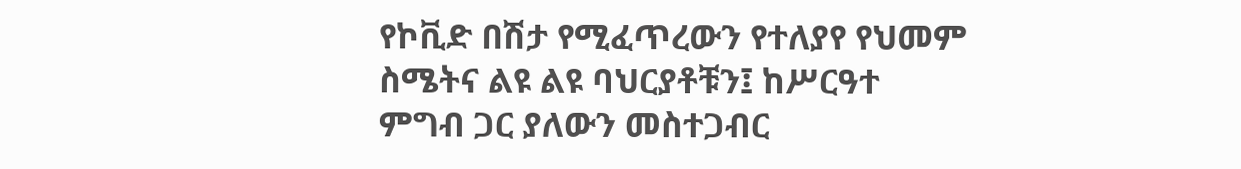የኮቪድ በሽታ የሚፈጥረውን የተለያየ የህመም ስሜትና ልዩ ልዩ ባህርያቶቹን፤ ከሥርዓተ ምግብ ጋር ያለውን መስተጋብር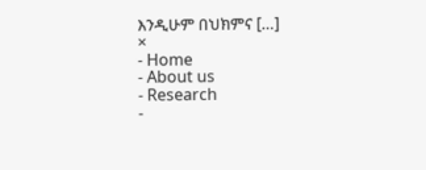እንዲሁም በህክምና […]
×
- Home
- About us
- Research
-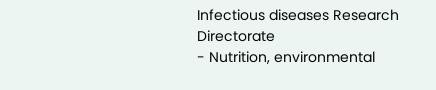Infectious diseases Research Directorate
- Nutrition, environmental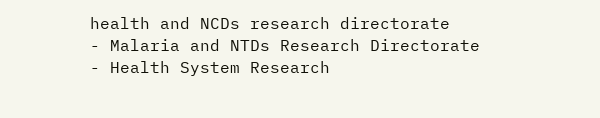health and NCDs research directorate
- Malaria and NTDs Research Directorate
- Health System Research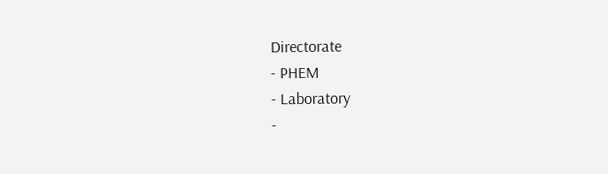Directorate
- PHEM
- Laboratory
-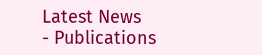Latest News
- Publications